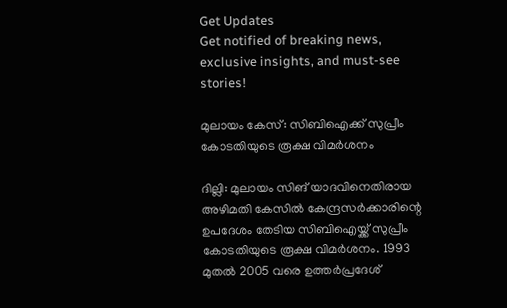Get Updates
Get notified of breaking news, exclusive insights, and must-see stories!

മുലായം കേസ്: സിബിഐക്ക് സുപ്രീം കോടതിയുടെ രൂക്ഷ വിമര്‍ശനം

ദില്ലി: മുലായം സിങ് യാദവിനെതിരായ അഴിമതി കേസില്‍ കേന്ദ്രസര്‍ക്കാരിന്റെ ഉപദേശം തേടിയ സിബിഐയ്ക്ക് സുപ്രീം കോടതിയുടെ രൂക്ഷ വിമര്‍ശനം. 1993 മുതല്‍ 2005 വരെ ഉത്തര്‍പ്രദേശ്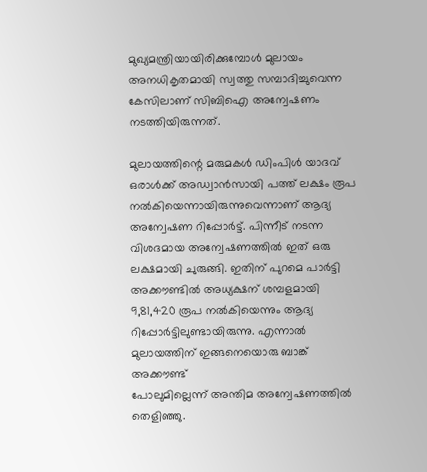മുഖ്യമന്ത്രിയായിരിക്കുമ്പോള്‍ മുലായം അനധികൃതമായി സ്വത്തു സമ്പാദിച്ചുവെന്ന കേസിലാണ് സിബിഐ അന്വേഷണം നടത്തിയിരുന്നത്.

മുലായത്തിന്റെ മരുമകള്‍ ഡിംപിള്‍ യാദവ്‌ ഒരാള്‍ക്ക്‌ അഡ്വാന്‍സായി പത്ത് ലക്ഷം രൂപ നല്‍കിയെന്നായിരുന്നുവെന്നാണ്‌ ആദ്യ അന്വേഷണ റിപ്പോര്‍ട്ട്‌. പിന്നീട് നടന്ന വിശദമായ അന്വേഷണത്തില്‍ ഇത്‌ ഒരു ലക്ഷമായി ചുരുങ്ങി. ഇതിന് പുറമെ പാര്‍ട്ടി അക്കൗണ്ടില്‍ അധ്യക്ഷന് ശമ്പളമായി 9,81,420 രൂപ നല്‍കിയെന്നും ആദ്യ റിപ്പോര്‍ട്ടിലുണ്ടായിരുന്നു. എന്നാല്‍ മുലായത്തിന് ഇങ്ങനെയൊരു ബാങ്ക്‌ അക്കൗണ്ട്‌
പോലുമില്ലെന്ന് അന്തിമ അന്വേഷണത്തില്‍ തെളിഞ്ഞു.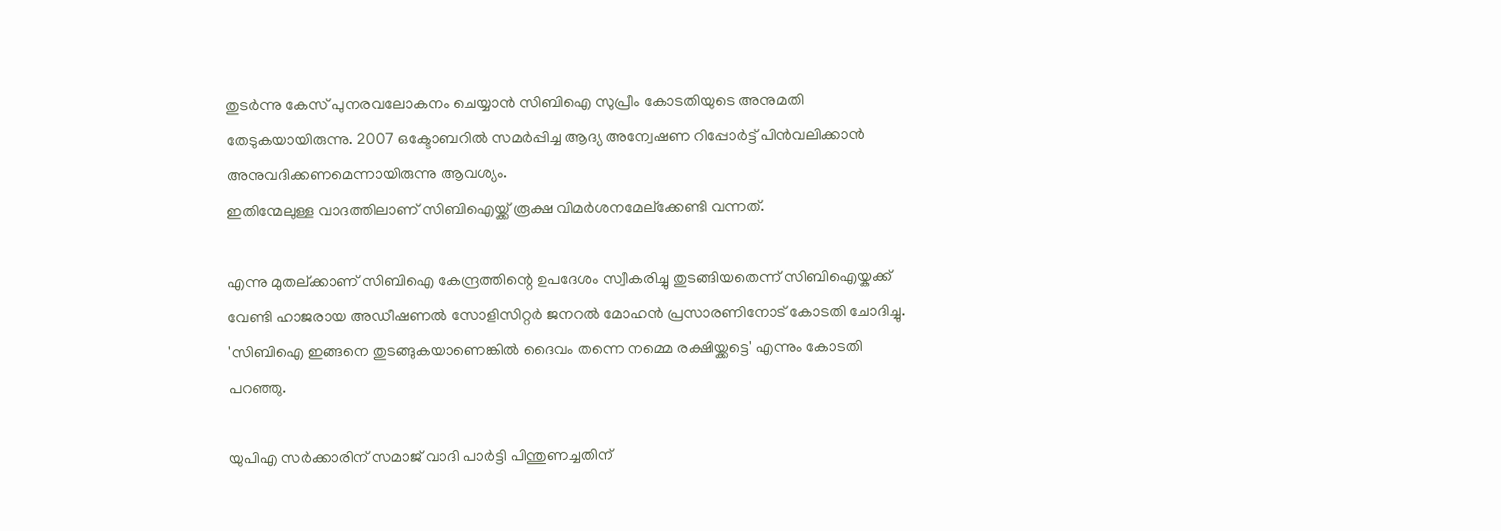തുടര്‍ന്നു കേസ്‌ പുനരവലോകനം ചെയ്യാന്‍ സിബിഐ സുപ്രീം കോടതിയുടെ അനുമതി തേടുകയായിരുന്നു. 2007 ഒക്ടോബറില്‍ സമര്‍പ്പിച്ച ആദ്യ അന്വേഷണ റിപ്പോര്‍ട്ട്‌ പിന്‍വലിക്കാന്‍ അനുവദിക്കണമെന്നായിരുന്നു ആവശ്യം.
ഇതിന്മേലുള്ള വാദത്തിലാണ് സിബിഐയ്ക്ക് രൂക്ഷ വിമര്‍ശനമേല്ക്കേണ്ടി വന്നത്.

എന്നു മുതല്ക്കാണ് സിബിഐ കേന്ദ്രത്തിന്റെ ഉപദേശം സ്വീകരിച്ചു തുടങ്ങിയതെന്ന് സിബിഐയ്കക്ക് വേണ്ടി ഹാജരായ അഡീഷണല്‍ സോളിസിറ്റര്‍ ജനറല്‍ മോഹന്‍ പ്രസാരണിനോട് കോടതി ചോദിച്ചു. 'സിബിഐ ഇങ്ങനെ തുടങ്ങുകയാണെങ്കില്‍ ദൈവം തന്നെ നമ്മെ രക്ഷിയ്ക്കട്ടെ' എന്നും കോടതി പറഞ്ഞു.

യുപിഎ സര്‍ക്കാരിന് സമാജ് വാദി പാര്‍ട്ടി പിന്തുണച്ചതിന്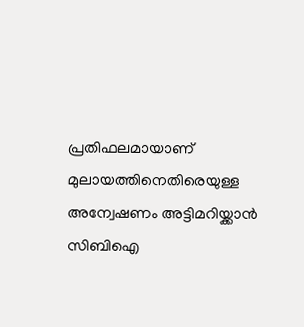പ്രതിഫലമായാണ് മുലായത്തിനെതിരെയുള്ള അന്വേഷണം അട്ടിമറിയ്ക്കാന്‍ സിബിഐ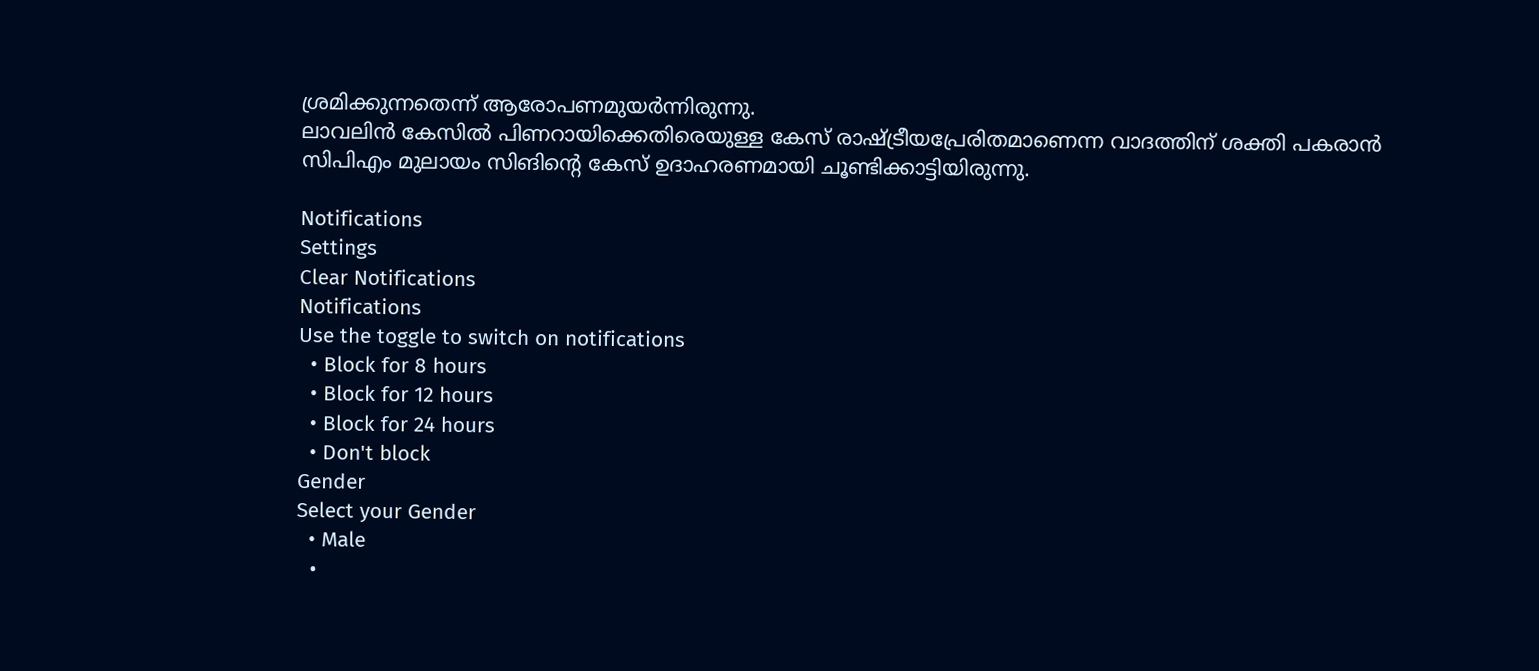ശ്രമിക്കുന്നതെന്ന് ആരോപണമുയര്‍ന്നിരുന്നു.
ലാവലിന്‍ കേസില്‍ പിണറായിക്കെതിരെയുള്ള കേസ് രാഷ്ട്രീയപ്രേരിതമാണെന്ന വാദത്തിന് ശക്തി പകരാന്‍ സിപിഎം മുലായം സിങിന്റെ കേസ് ഉദാഹരണമായി ചൂണ്ടിക്കാട്ടിയിരുന്നു.

Notifications
Settings
Clear Notifications
Notifications
Use the toggle to switch on notifications
  • Block for 8 hours
  • Block for 12 hours
  • Block for 24 hours
  • Don't block
Gender
Select your Gender
  • Male
  •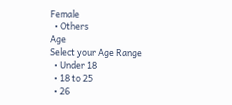Female
  • Others
Age
Select your Age Range
  • Under 18
  • 18 to 25
  • 26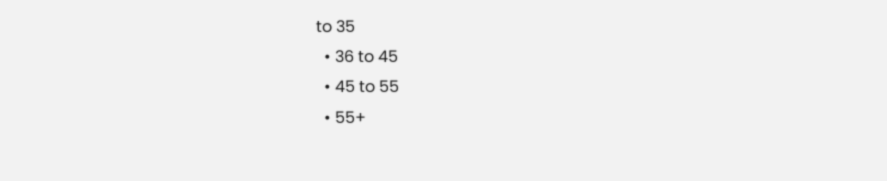to 35
  • 36 to 45
  • 45 to 55
  • 55+